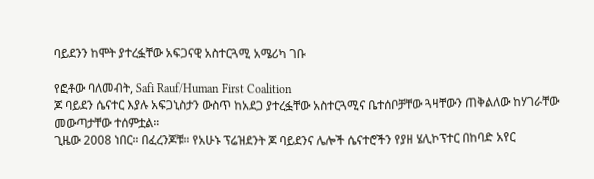ባይደንን ከሞት ያተረፏቸው አፍጋናዊ አስተርጓሚ አሜሪካ ገቡ

የፎቶው ባለመብት, Safi Rauf/Human First Coalition
ጆ ባይደን ሴናተር እያሉ አፍጋኒስታን ውስጥ ከአደጋ ያተረፏቸው አስተርጓሚና ቤተሰቦቻቸው ጓዛቸውን ጠቅልለው ከሃገራቸው መውጣታቸው ተሰምቷል።
ጊዜው 2008 ነበር። በፈረንጆቹ። የአሁኑ ፕሬዝደንት ጆ ባይደንና ሌሎች ሴናተሮችን የያዘ ሄሊኮፕተር በከባድ አየር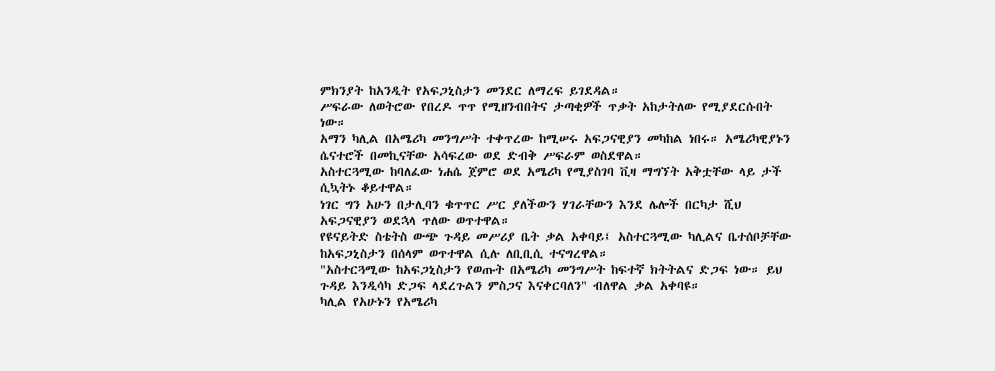ምክንያት ከአንዲት የአፍጋኒስታን መንደር ለማረፍ ይገደዳል።
ሥፍራው ለወትሮው የበረዶ ጥጥ የሚዘንብበትና ታጣቂዎች ጥቃት አከታትለው የሚያደርሱበት ነው።
አማን ካሊል በአሜሪካ መንግሥት ተቀጥረው ከሚሠሩ አፍጋናዊያን መካከል ነበሩ። አሜሪካዊያኑን ሴናተሮች በመኪናቸው አሳፍረው ወደ ድብቅ ሥፍራም ወስደዋል።
አስተርጓሚው ከባለፈው ነሐሴ ጀምሮ ወደ አሜሪካ የሚያስገባ ቪዛ ማግኘት አቅቷቸው ላይ ታች ሲኳትኑ ቆይተዋል።
ነገር ግን አሁን በታሊባን ቁጥጥር ሥር ያለችውን ሃገራቸውን እንደ ሌሎች በርካታ ሺህ አፍጋናዊያን ወደኋላ ጥለው ወጥተዋል።
የዩናይትድ ስቴትስ ውጭ ጉዳይ መሥሪያ ቤት ቃል አቀባይ፤ አስተርጓሚው ካሊልና ቤተሰቦቻቸው ከአፍጋኒስታን በሰላም ወጥተዋል ሲሉ ለቢቢሲ ተናግረዋል።
"አስተርጓሚው ከአፍጋኒስታን የወጡት በአሜሪካ መንግሥት ከፍተኛ ክትትልና ድጋፍ ነው። ይህ ጉዳይ እንዲሳካ ድጋፍ ላደረጉልን ምስጋና እናቀርባለን" ብለዋል ቃል አቀባዩ።
ካሊል የአሁኑን የአሜሪካ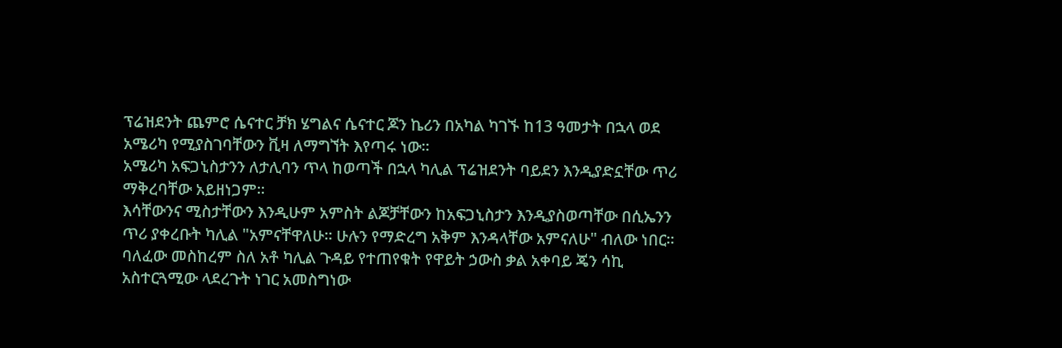ፕሬዝደንት ጨምሮ ሴናተር ቻክ ሄግልና ሴናተር ጆን ኬሪን በአካል ካገኙ ከ13 ዓመታት በኋላ ወደ አሜሪካ የሚያስገባቸውን ቪዛ ለማግኘት እየጣሩ ነው።
አሜሪካ አፍጋኒስታንን ለታሊባን ጥላ ከወጣች በኋላ ካሊል ፕሬዝደንት ባይደን እንዲያድኗቸው ጥሪ ማቅረባቸው አይዘነጋም።
እሳቸውንና ሚስታቸውን እንዲሁም አምስት ልጆቻቸውን ከአፍጋኒስታን እንዲያስወጣቸው በሲኤንን ጥሪ ያቀረቡት ካሊል "አምናቸዋለሁ። ሁሉን የማድረግ አቅም እንዳላቸው አምናለሁ" ብለው ነበር።
ባለፈው መስከረም ስለ አቶ ካሊል ጉዳይ የተጠየቁት የዋይት ኃውስ ቃል አቀባይ ጄን ሳኪ አስተርጓሚው ላደረጉት ነገር አመስግነው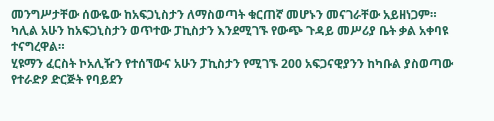መንግሥታቸው ሰውዬው ከአፍጋኒስታን ለማስወጣት ቁርጠኛ መሆኑን መናገራቸው አይዘነጋም።
ካሊል አሁን ከአፍጋኒስታን ወጥተው ፓኪስታን እንደሚገኙ የውጭ ጉዳይ መሥሪያ ቤት ቃል አቀባዩ ተናግረዋል።
ሂዩማን ፈርስት ኮአሊዥን የተሰኘውና አሁን ፓኪስታን የሚገኙ 200 አፍጋናዊያንን ከካቡል ያስወጣው የተራድዖ ድርጅት የባይደን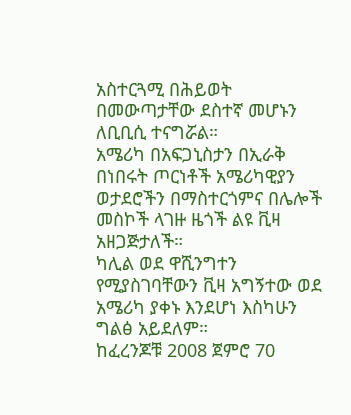አስተርጓሚ በሕይወት በመውጣታቸው ደስተኛ መሆኑን ለቢቢሲ ተናግሯል።
አሜሪካ በአፍጋኒስታን በኢራቅ በነበሩት ጦርነቶች አሜሪካዊያን ወታደሮችን በማስተርጎምና በሌሎች መስኮች ላገዙ ዜጎች ልዩ ቪዛ አዘጋጅታለች።
ካሊል ወደ ዋሺንግተን የሚያስገባቸውን ቪዛ አግኝተው ወደ አሜሪካ ያቀኑ እንደሆነ እስካሁን ግልፅ አይደለም።
ከፈረንጆቹ 2008 ጀምሮ 70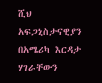ሺህ አፍጋኒስታናዊያን በአሜሪካ እርዳታ ሃገራቸውን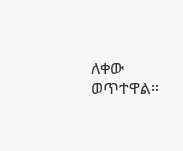ለቀው ወጥተዋል።